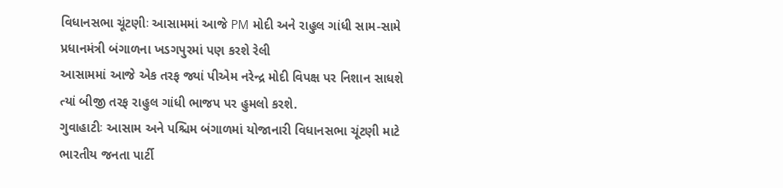વિધાનસભા ચૂંટણીઃ આસામમાં આજે PM મોદી અને રાહુલ ગાંધી સામ-સામે પ્રધાનમંત્રી બંગાળના ખડગપુરમાં પણ કરશે રેલી
આસામમાં આજે એક તરફ જ્યાં પીએમ નરેન્દ્ર મોદી વિપક્ષ પર નિશાન સાધશે ત્યાં બીજી તરફ રાહુલ ગાંધી ભાજપ પર હુમલો કરશે.
ગુવાહાટીઃ આસામ અને પશ્ચિમ બંગાળમાં યોજાનારી વિધાનસભા ચૂંટણી માટે ભારતીય જનતા પાર્ટી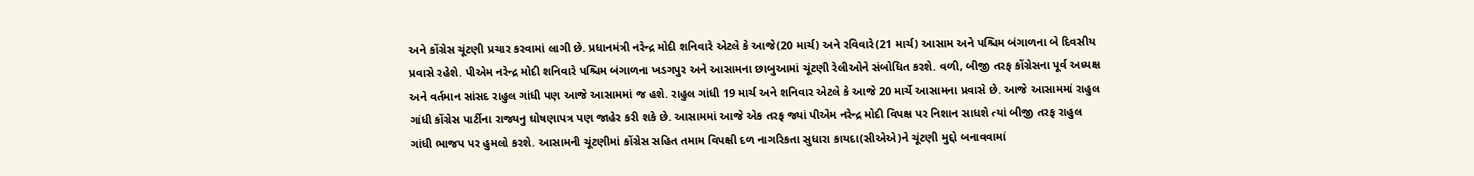અને કોંગ્રેસ ચૂંટણી પ્રચાર કરવામાં લાગી છે. પ્રધાનમંત્રી નરેન્દ્ર મોદી શનિવારે એટલે કે આજે(20 માર્ચ) અને રવિવારે(21 માર્ચ) આસામ અને પશ્ચિમ બંગાળના બે દિવસીય પ્રવાસે રહેશે. પીએમ નરેન્દ્ર મોદી શનિવારે પશ્ચિમ બંગાળના ખડગપુર અને આસામના છાબુઆમાં ચૂંટણી રેલીઓને સંબોધિત કરશે. વળી, બીજી તરફ કોંગ્રેસના પૂર્વ અધ્યક્ષ અને વર્તમાન સાંસદ રાહુલ ગાંધી પણ આજે આસામમાં જ હશે. રાહુલ ગાંધી 19 માર્ચ અને શનિવાર એટલે કે આજે 20 માર્ચે આસામના પ્રવાસે છે. આજે આસામમાં રાહુલ ગાંધી કોંગ્રેસ પાર્ટીના રાજ્યનુ ઘોષણાપત્ર પણ જાહેર કરી શકે છે. આસામમાં આજે એક તરફ જ્યાં પીએમ નરેન્દ્ર મોદી વિપક્ષ પર નિશાન સાધશે ત્યાં બીજી તરફ રાહુલ ગાંધી ભાજપ પર હુમલો કરશે. આસામની ચૂંટણીમાં કોંગ્રેસ સહિત તમામ વિપક્ષી દળ નાગરિકતા સુધારા કાયદા(સીએએ)ને ચૂંટણી મુદ્દો બનાવવામાં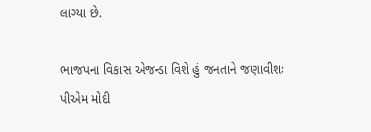લાગ્યા છે.

ભાજપના વિકાસ એજન્ડા વિશે હું જનતાને જણાવીશઃ પીએમ મોદી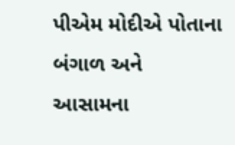પીએમ મોદીએ પોતાના બંગાળ અને આસામના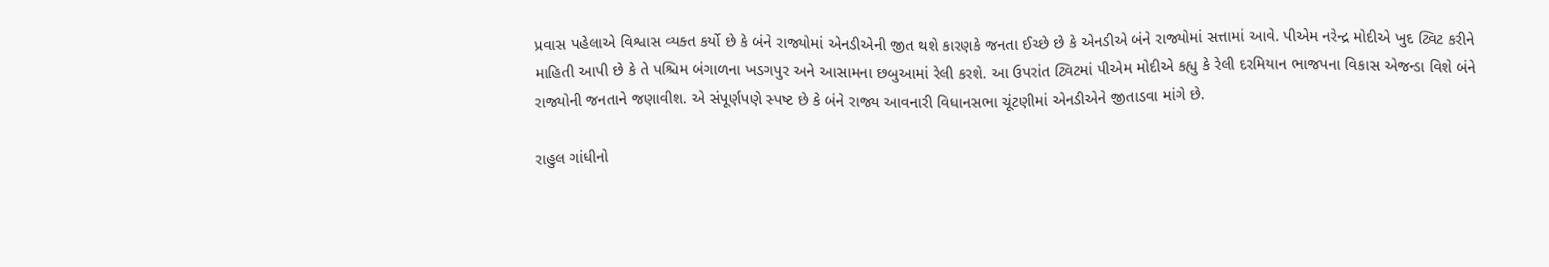પ્રવાસ પહેલાએ વિશ્વાસ વ્યક્ત કર્યો છે કે બંને રાજ્યોમાં એનડીએની જીત થશે કારણકે જનતા ઈચ્છે છે કે એનડીએ બંને રાજ્યોમાં સત્તામાં આવે. પીએમ નરેન્દ્ર મોદીએ ખુદ ટ્વિટ કરીને માહિતી આપી છે કે તે પશ્ચિમ બંગાળના ખડગપુર અને આસામના છબુઆમાં રેલી કરશે. આ ઉપરાંત ટ્વિટમાં પીએમ મોદીએ કહ્યુ કે રેલી દરમિયાન ભાજપના વિકાસ એજન્ડા વિશે બંને રાજ્યોની જનતાને જણાવીશ. એ સંપૂર્ણપણે સ્પષ્ટ છે કે બંને રાજ્ય આવનારી વિધાનસભા ચૂંટણીમાં એનડીએને જીતાડવા માંગે છે.

રાહુલ ગાંધીનો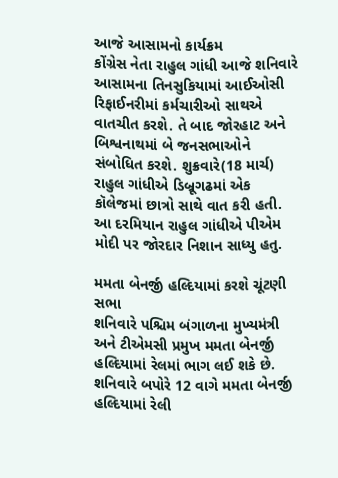આજે આસામનો કાર્યક્રમ
કોંગ્રેસ નેતા રાહુલ ગાંધી આજે શનિવારે આસામના તિનસુકિયામાં આઈઓસી રિફાઈનરીમાં કર્મચારીઓ સાથએ વાતચીત કરશે. તે બાદ જોરહાટ અને બિશ્વનાથમાં બે જનસભાઓને સંબોધિત કરશે. શુક્રવારે(18 માર્ચ) રાહુલ ગાંધીએ ડિબ્રૂગઢમાં એક કૉલેજમાં છાત્રો સાથે વાત કરી હતી. આ દરમિયાન રાહુલ ગાંધીએ પીએમ મોદી પર જોરદાર નિશાન સાધ્યુ હતુ.

મમતા બેનર્જી હલ્દિયામાં કરશે ચૂંટણી સભા
શનિવારે પશ્ચિમ બંગાળના મુખ્યમંત્રી અને ટીએમસી પ્રમુખ મમતા બેનર્જી હલ્દિયામાં રેલમાં ભાગ લઈ શકે છે. શનિવારે બપોરે 12 વાગે મમતા બેનર્જી હલ્દિયામાં રેલી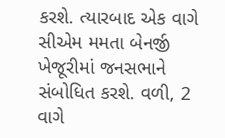કરશે. ત્યારબાદ એક વાગે સીએમ મમતા બેનર્જી ખેજૂરીમાં જનસભાને સંબોધિત કરશે. વળી, 2 વાગે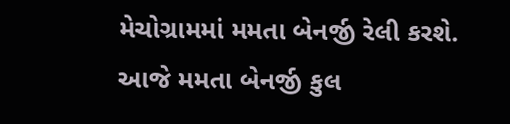મેચોગ્રામમાં મમતા બેનર્જી રેલી કરશે. આજે મમતા બેનર્જી કુલ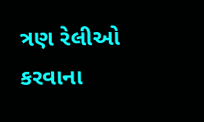ત્રણ રેલીઓ કરવાના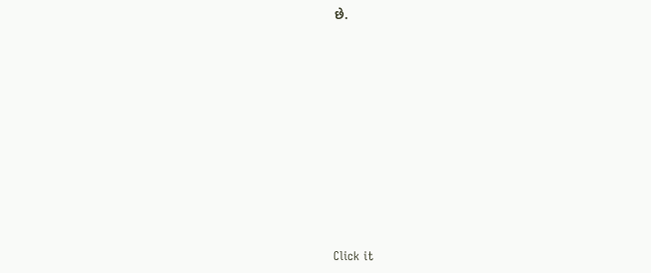છે.












Click it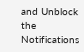and Unblock the Notifications